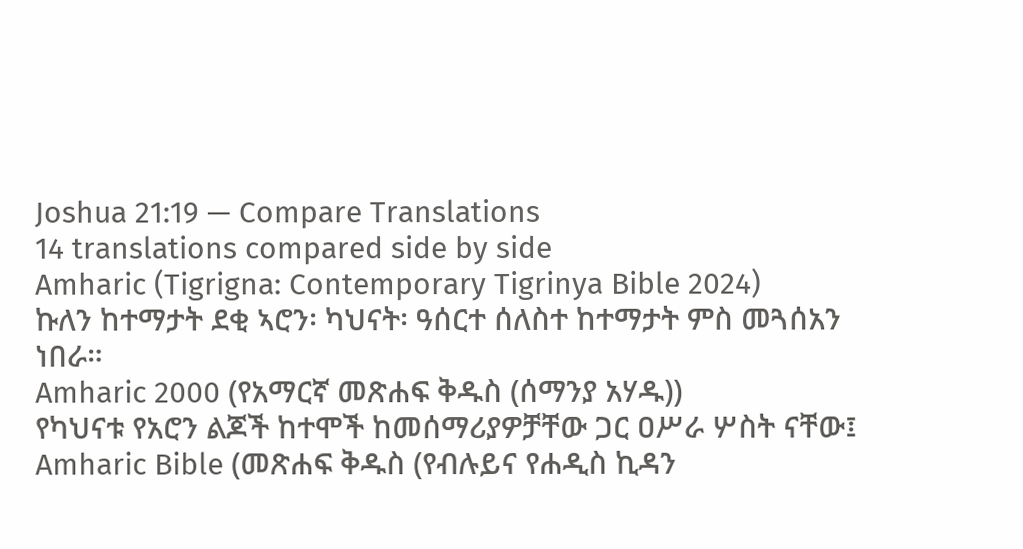Joshua 21:19 — Compare Translations
14 translations compared side by side
Amharic (Tigrigna: Contemporary Tigrinya Bible 2024)
ኩለን ከተማታት ደቂ ኣሮን፡ ካህናት፡ ዓሰርተ ሰለስተ ከተማታት ምስ መጓሰአን ነበራ።
Amharic 2000 (የአማርኛ መጽሐፍ ቅዱስ (ሰማንያ አሃዱ))
የካህናቱ የአሮን ልጆች ከተሞች ከመሰማሪያዎቻቸው ጋር ዐሥራ ሦስት ናቸው፤
Amharic Bible (መጽሐፍ ቅዱስ (የብሉይና የሐዲስ ኪዳን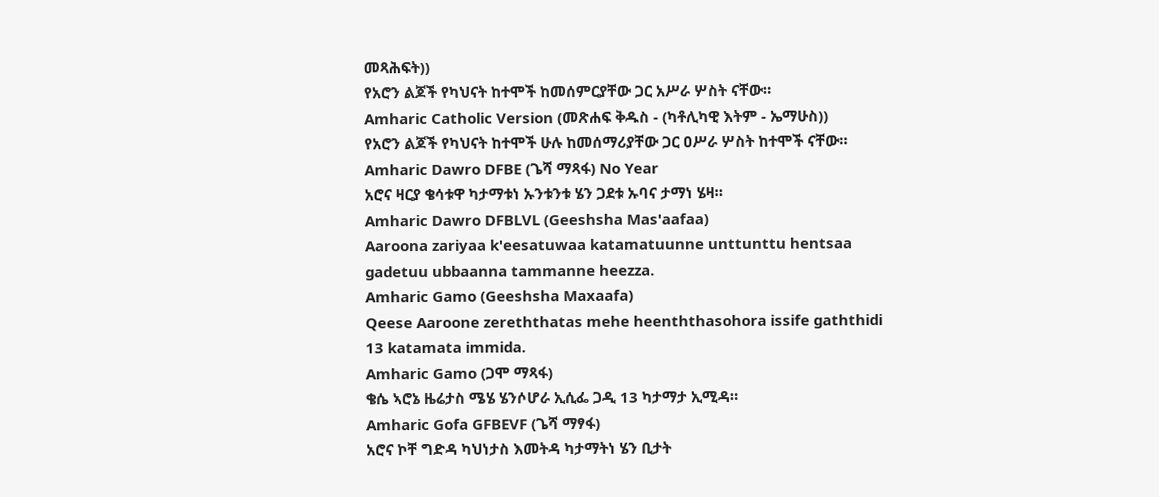መጻሕፍት))
የአሮን ልጆች የካህናት ከተሞች ከመሰምርያቸው ጋር አሥራ ሦስት ናቸው።
Amharic Catholic Version (መጽሐፍ ቅዱስ - (ካቶሊካዊ እትም - ኤማሁስ))
የአሮን ልጆች የካህናት ከተሞች ሁሉ ከመሰማሪያቸው ጋር ዐሥራ ሦስት ከተሞች ናቸው።
Amharic Dawro DFBE (ጌሻ ማጻፋ) No Year
አሮና ዛርያ ቄሳቱዋ ካታማቱነ ኡንቱንቱ ሄን ጋደቱ ኡባና ታማነ ሄዛ።
Amharic Dawro DFBLVL (Geeshsha Mas'aafaa)
Aaroona zariyaa k'eesatuwaa katamatuunne unttunttu hentsaa gadetuu ubbaanna tammanne heezza.
Amharic Gamo (Geeshsha Maxaafa)
Qeese Aaroone zereththatas mehe heenththasohora issife gaththidi 13 katamata immida.
Amharic Gamo (ጋሞ ማጻፋ)
ቄሴ ኣሮኔ ዜሬታስ ሜሄ ሄንሶሆራ ኢሲፌ ጋዲ 13 ካታማታ ኢሚዳ።
Amharic Gofa GFBEVF (ጌሻ ማፃፋ)
አሮና ኮቸ ግድዳ ካህነታስ እመትዳ ካታማትነ ሄን ቢታት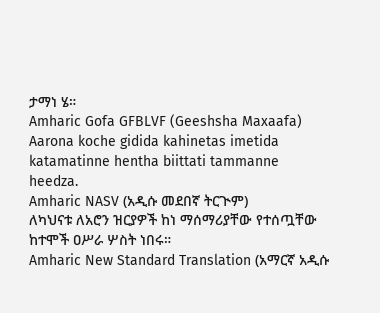ታማነ ሄ።
Amharic Gofa GFBLVF (Geeshsha Maxaafa)
Aarona koche gidida kahinetas imetida katamatinne hentha biittati tammanne heedza.
Amharic NASV (አዲሱ መደበኛ ትርጒም)
ለካህናቱ ለአሮን ዝርያዎች ከነ ማሰማሪያቸው የተሰጧቸው ከተሞች ዐሥራ ሦስት ነበሩ።
Amharic New Standard Translation (አማርኛ አዲሱ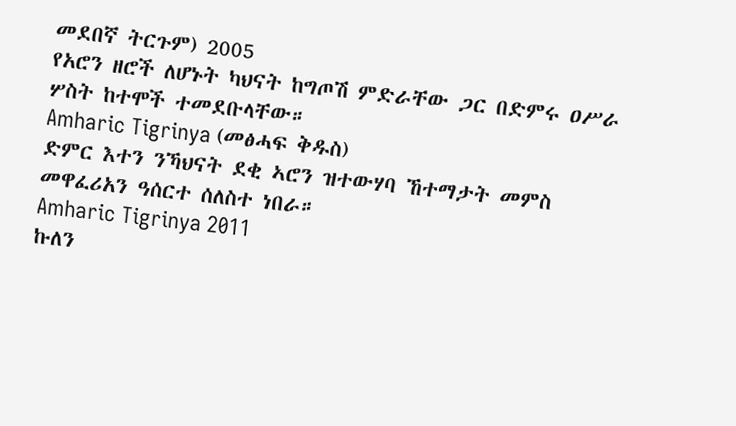መደበኛ ትርጉም) 2005
የአሮን ዘሮች ለሆኑት ካህናት ከግጦሽ ምድራቸው ጋር በድምሩ ዐሥራ ሦስት ከተሞች ተመደቡላቸው።
Amharic Tigrinya (መፅሓፍ ቅዱስ)
ድምር እተን ንኻህናት ደቂ ኣሮን ዝተውሃባ ኸተማታት መምስ መዋፈሪአን ዓሰርተ ሰለስተ ነበራ።
Amharic Tigrinya 2011
ኩለን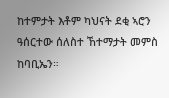ከተምታት እቶም ካህናት ደቂ ኣሮን ዓሰርተው ሰለስተ ኸተማታት መምስ ከባቢኤን።